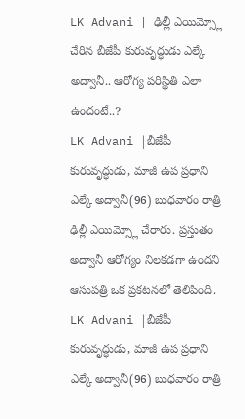LK Advani | ఢిల్లీ ఎయిమ్స్లో చేరిన బీజేపీ కురువృద్ధుడు ఎల్కే అద్వానీ.. ఆరోగ్య పరిస్థితి ఎలా ఉందంటే..?
LK Advani |బీజేపీ కురువృద్ధుడు, మాజీ ఉప ప్రధాని ఎల్కే అద్వానీ(96) బుధవారం రాత్రి ఢిల్లీ ఎయిమ్స్లో చేరారు. ప్రస్తుతం అద్వానీ ఆరోగ్యం నిలకడగా ఉందని ఆసుపత్రి ఒక ప్రకటనలో తెలిపింది.
LK Advani |బీజేపీ కురువృద్ధుడు, మాజీ ఉప ప్రధాని ఎల్కే అద్వానీ(96) బుధవారం రాత్రి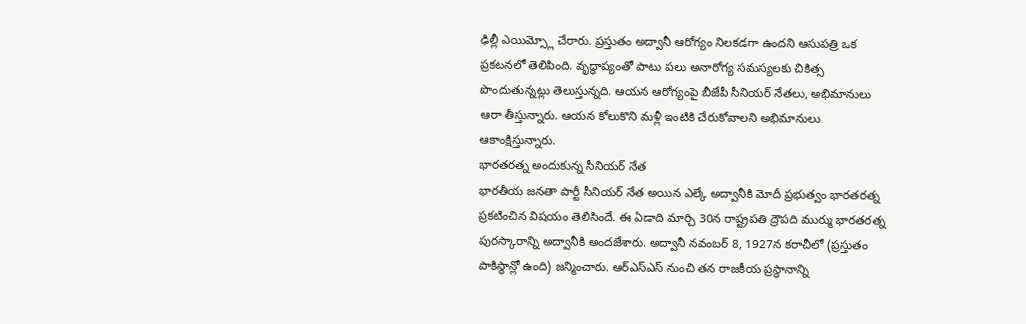ఢిల్లీ ఎయిమ్స్లో చేరారు. ప్రస్తుతం అద్వానీ ఆరోగ్యం నిలకడగా ఉందని ఆసుపత్రి ఒక ప్రకటనలో తెలిపింది. వృద్ధాప్యంతో పాటు పలు అనారోగ్య సమస్యలకు చికిత్స పొందుతున్నట్లు తెలుస్తున్నది. ఆయన ఆరోగ్యంపై బీజేపీ సీనియర్ నేతలు, అభిమానులు ఆరా తీస్తున్నారు. ఆయన కోలుకొని మళ్లీ ఇంటికి చేరుకోవాలని అభిమానులు ఆకాంక్షిస్తున్నారు.
భారతరత్న అందుకున్న సీనియర్ నేత
భారతీయ జనతా పార్టీ సీనియర్ నేత అయిన ఎల్కే అద్వానీకి మోదీ ప్రభుత్వం భారతరత్న ప్రకటించిన విషయం తెలిసిందే. ఈ ఏడాది మార్చి 30న రాష్ట్రపతి ద్రౌపది ముర్ము భారతరత్న పురస్కారాన్ని అద్వానీకి అందజేశారు. అద్వానీ నవంబర్ 8, 1927న కరాచీలో (ప్రస్తుతం పాకిస్థాన్లో ఉంది) జన్మించారు. ఆర్ఎస్ఎస్ నుంచి తన రాజకీయ ప్రస్థానాన్ని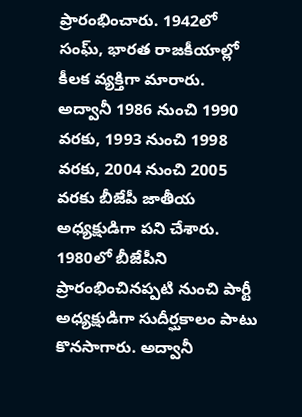ప్రారంభించారు. 1942లో సంఘ్, భారత రాజకీయాల్లో కీలక వ్యక్తిగా మారారు. అద్వానీ 1986 నుంచి 1990 వరకు, 1993 నుంచి 1998 వరకు, 2004 నుంచి 2005 వరకు బీజేపీ జాతీయ అధ్యక్షుడిగా పని చేశారు.
1980లో బీజేపీని ప్రారంభించినప్పటి నుంచి పార్టీ అధ్యక్షుడిగా సుదీర్ఘకాలం పాటు కొనసాగారు. అద్వానీ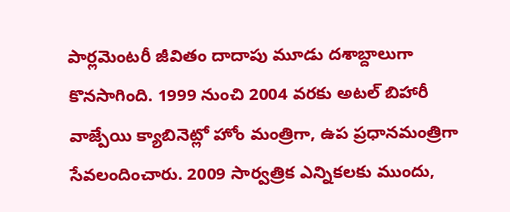పార్లమెంటరీ జీవితం దాదాపు మూడు దశాబ్దాలుగా కొనసాగింది. 1999 నుంచి 2004 వరకు అటల్ బిహారీ వాజ్పేయి క్యాబినెట్లో హోం మంత్రిగా, ఉప ప్రధానమంత్రిగా సేవలందించారు. 2009 సార్వత్రిక ఎన్నికలకు ముందు,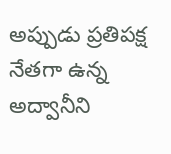అప్పుడు ప్రతిపక్ష నేతగా ఉన్న అద్వానీని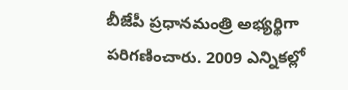బీజేపీ ప్రధానమంత్రి అభ్యర్థిగా పరిగణించారు. 2009 ఎన్నికల్లో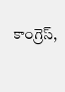కాంగ్రెస్,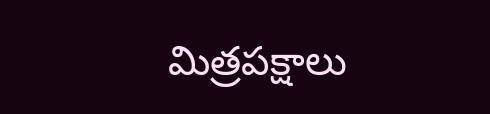మిత్రపక్షాలు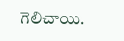గెలిచాయి.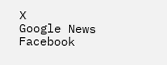X
Google News
Facebook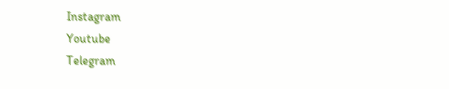Instagram
Youtube
Telegram